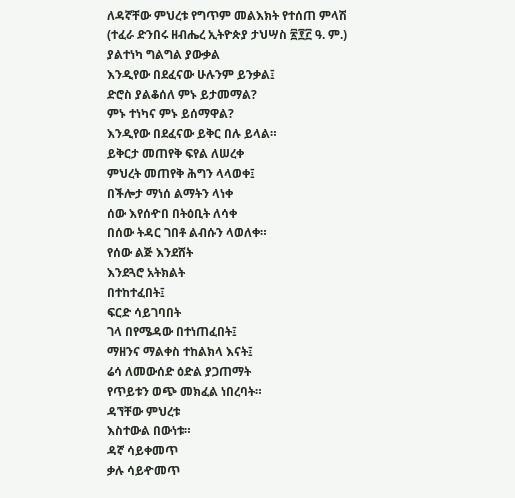ለዳኛቸው ምህረቱ የግጥም መልእክት የተሰጠ ምላሽ
(ተፈራ ድንበሩ ዘብሔረ ኢትዮጵያ ታህሣስ ፳፻፫ ዓ. ም.)
ያልተነካ ግልግል ያውቃል
እንዲየው በደፈናው ሁሉንም ይንቃል፤
ድሮስ ያልቆሰለ ምኑ ይታመማል?
ምኑ ተነካና ምኑ ይሰማዋል?
እንዲየው በደፈናው ይቅር በሉ ይላል።
ይቅርታ መጠየቅ ፍየል ለሠረቀ
ምህረት መጠየቅ ሕግን ላላወቀ፤
በችሎታ ማነሰ ልማትን ላነቀ
ሰው እየሰዯበ በትዕቢት ለሳቀ
በሰው ትዳር ገበቶ ልብሱን ላወለቀ።
የሰው ልጅ እንደሸት
እንደጓሮ አትክልት
በተከተፈበት፤
ፍርድ ሳይገባበት
ገላ በየሜዳው በተነጠፈበት፤
ማዘንና ማልቀስ ተከልክላ እናት፤
ሬሳ ለመውሰድ ዕድል ያጋጠማት
የጥይቱን ወጭ መክፈል ነበረባት።
ዳኘቸው ምህረቱ
እስተውል በውነቱ።
ዳኛ ሳይቀመጥ
ቃሉ ሳይዯመጥ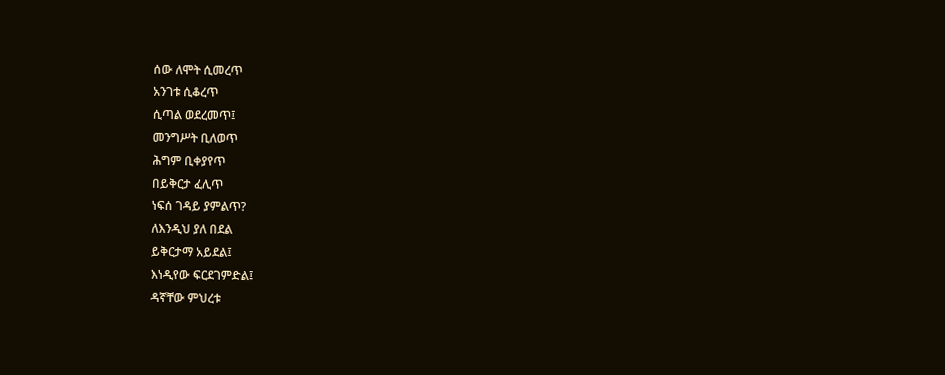ሰው ለሞት ሲመረጥ
አንገቱ ሲቆረጥ
ሲጣል ወደረመጥ፤
መንግሥት ቢለወጥ
ሕግም ቢቀያየጥ
በይቅርታ ፈሊጥ
ነፍሰ ገዳይ ያምልጥ?
ለእንዲህ ያለ በደል
ይቅርታማ አይደል፤
እነዲየው ፍርደገምድል፤
ዳኛቸው ምህረቱ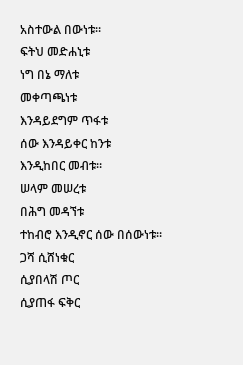አስተውል በውነቱ።
ፍትህ መድሐኒቱ
ነግ በኔ ማለቱ
መቀጣጫነቱ
እንዳይደግም ጥፋቱ
ሰው እንዳይቀር ከንቱ
እንዲከበር መብቱ።
ሠላም መሠረቱ
በሕግ መዳኘቱ
ተከብሮ እንዲኖር ሰው በሰውነቱ።
ጋሻ ሲሸነቁር
ሲያበላሽ ጦር
ሲያጠፋ ፍቅር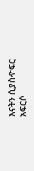እናትን ሲያስዯፍር
አፍርሶ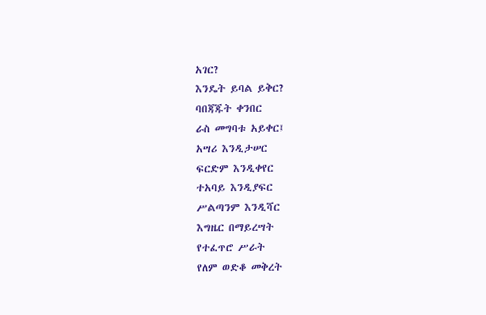አገር?
እንዴት ይባል ይቅር?
ባበጃጁት ቀንበር
ራስ መግባቱ አይቀር፤
አሣሪ እንዲታሠር
ፍርድም እንዲቀየር
ተአባይ እንዲያፍር
ሥልጣንም እንዲሻር
እግዜር በማይረሣት
የተፈጥሮ ሥራት
የለም ወድቆ መቅረት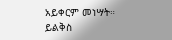አይቀርም መነሣት።
ይልቅስ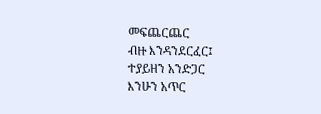መፍጨርጨር
ብዙ እንዳንደርፈር፤
ተያይዘን አንድጋር
እንሁን አጥር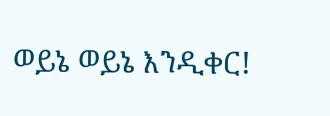ወይኔ ወይኔ እንዲቀር!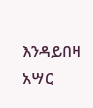እንዳይበዛ አሣር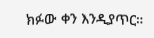ክፉው ቀን እንዲያጥር።